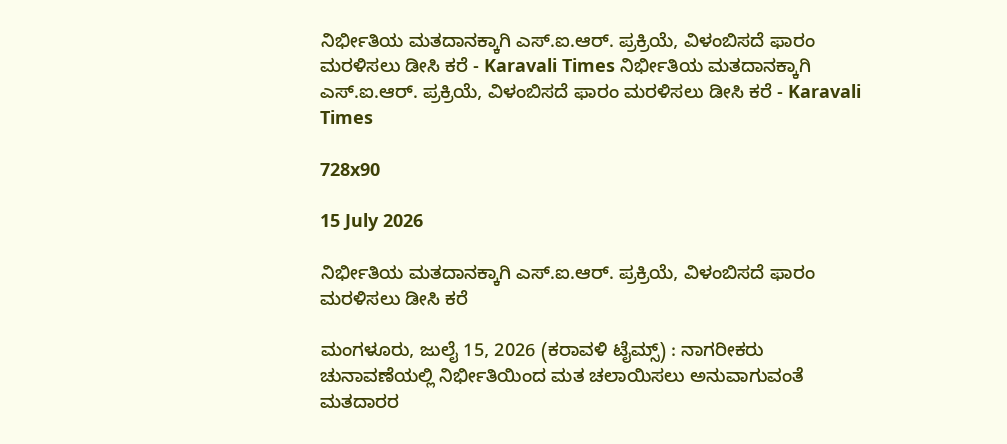ನಿರ್ಭೀತಿಯ ಮತದಾನಕ್ಕಾಗಿ ಎಸ್.ಐ.ಆರ್. ಪ್ರಕ್ರಿಯೆ, ವಿಳಂಬಿಸದೆ ಫಾರಂ ಮರಳಿಸಲು ಡೀಸಿ ಕರೆ - Karavali Times ನಿರ್ಭೀತಿಯ ಮತದಾನಕ್ಕಾಗಿ ಎಸ್.ಐ.ಆರ್. ಪ್ರಕ್ರಿಯೆ, ವಿಳಂಬಿಸದೆ ಫಾರಂ ಮರಳಿಸಲು ಡೀಸಿ ಕರೆ - Karavali Times

728x90

15 July 2026

ನಿರ್ಭೀತಿಯ ಮತದಾನಕ್ಕಾಗಿ ಎಸ್.ಐ.ಆರ್. ಪ್ರಕ್ರಿಯೆ, ವಿಳಂಬಿಸದೆ ಫಾರಂ ಮರಳಿಸಲು ಡೀಸಿ ಕರೆ

ಮಂಗಳೂರು, ಜುಲೈ 15, 2026 (ಕರಾವಳಿ ಟೈಮ್ಸ್) : ನಾಗರೀಕರು ಚುನಾವಣೆಯಲ್ಲಿ ನಿರ್ಭೀತಿಯಿಂದ ಮತ ಚಲಾಯಿಸಲು ಅನುವಾಗುವಂತೆ ಮತದಾರರ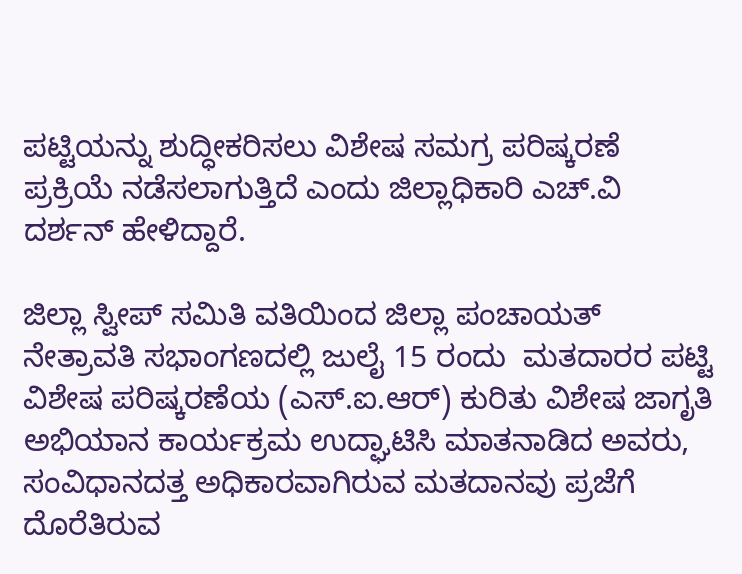ಪಟ್ಟಿಯನ್ನು ಶುದ್ಧೀಕರಿಸಲು ವಿಶೇಷ ಸಮಗ್ರ ಪರಿಷ್ಕರಣೆ ಪ್ರಕ್ರಿಯೆ ನಡೆಸಲಾಗುತ್ತಿದೆ ಎಂದು ಜಿಲ್ಲಾಧಿಕಾರಿ ಎಚ್.ವಿ ದರ್ಶನ್ ಹೇಳಿದ್ದಾರೆ.

ಜಿಲ್ಲಾ ಸ್ವೀಪ್ ಸಮಿತಿ ವತಿಯಿಂದ ಜಿಲ್ಲಾ ಪಂಚಾಯತ್ ನೇತ್ರಾವತಿ ಸಭಾಂಗಣದಲ್ಲಿ ಜುಲೈ 15 ರಂದು  ಮತದಾರರ ಪಟ್ಟಿ ವಿಶೇಷ ಪರಿಷ್ಕರಣೆಯ (ಎಸ್.ಐ.ಆರ್) ಕುರಿತು ವಿಶೇಷ ಜಾಗೃತಿ ಅಭಿಯಾನ ಕಾರ್ಯಕ್ರಮ ಉದ್ಘಾಟಿಸಿ ಮಾತನಾಡಿದ ಅವರು, ಸಂವಿಧಾನದತ್ತ ಅಧಿಕಾರವಾಗಿರುವ ಮತದಾನವು ಪ್ರಜೆಗೆ ದೊರೆತಿರುವ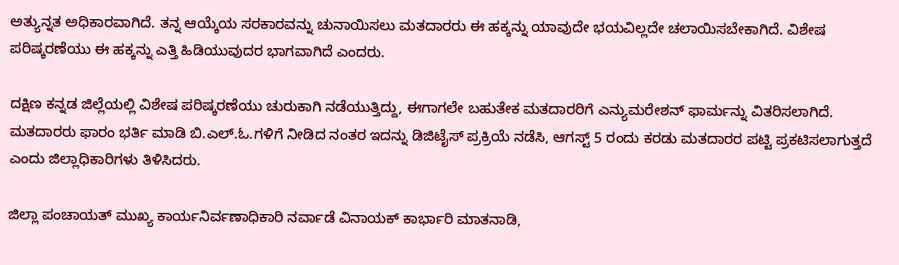ಅತ್ಯುನ್ನತ ಅಧಿಕಾರವಾಗಿದೆ. ತನ್ನ ಆಯ್ಕೆಯ ಸರಕಾರವನ್ನು ಚುನಾಯಿಸಲು ಮತದಾರರು ಈ ಹಕ್ಕನ್ನು ಯಾವುದೇ ಭಯವಿಲ್ಲದೇ ಚಲಾಯಿಸಬೇಕಾಗಿದೆ. ವಿಶೇಷ ಪರಿಷ್ಕರಣೆಯು ಈ ಹಕ್ಕನ್ನು ಎತ್ತಿ ಹಿಡಿಯುವುದರ ಭಾಗವಾಗಿದೆ ಎಂದರು.

ದಕ್ಷಿಣ ಕನ್ನಡ ಜಿಲ್ಲೆಯಲ್ಲಿ ವಿಶೇಷ ಪರಿಷ್ಕರಣೆಯು ಚುರುಕಾಗಿ ನಡೆಯುತ್ತಿದ್ದು, ಈಗಾಗಲೇ ಬಹುತೇಕ ಮತದಾರರಿಗೆ ಎನ್ಯುಮರೇಶನ್ ಫಾರ್ಮನ್ನು ವಿತರಿಸಲಾಗಿದೆ. ಮತದಾರರು ಫಾರಂ ಭರ್ತಿ ಮಾಡಿ ಬಿ.ಎಲ್.ಓ.ಗಳಿಗೆ ನೀಡಿದ ನಂತರ ಇದನ್ನು ಡಿಜಿಟೈಸ್ ಪ್ರಕ್ರಿಯೆ ನಡೆಸಿ, ಆಗಸ್ಟ್ 5 ರಂದು ಕರಡು ಮತದಾರರ ಪಟ್ಟಿ ಪ್ರಕಟಿಸಲಾಗುತ್ತದೆ ಎಂದು ಜಿಲ್ಲಾಧಿಕಾರಿಗಳು ತಿಳಿಸಿದರು.

ಜಿಲ್ಲಾ ಪಂಚಾಯತ್ ಮುಖ್ಯ ಕಾರ್ಯನಿರ್ವಣಾಧಿಕಾರಿ ನರ್ವಾಡೆ ವಿನಾಯಕ್ ಕಾರ್ಭಾರಿ ಮಾತನಾಡಿ,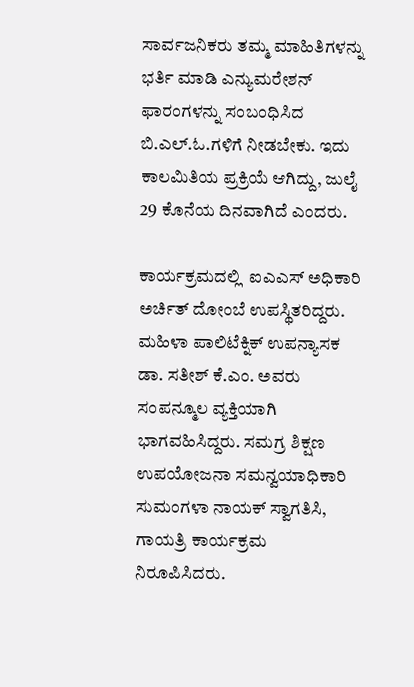ಸಾರ್ವಜನಿಕರು ತಮ್ಮ ಮಾಹಿತಿಗಳನ್ನು ಭರ್ತಿ ಮಾಡಿ ಎನ್ಯುಮರೇಶನ್ ಫಾರಂಗಳನ್ನು ಸಂಬಂಧಿಸಿದ ಬಿ.ಎಲ್.ಓ.ಗಳಿಗೆ ನೀಡಬೇಕು. ಇದು ಕಾಲಮಿತಿಯ ಪ್ರಕ್ರಿಯೆ ಆಗಿದ್ದು, ಜುಲೈ 29 ಕೊನೆಯ ದಿನವಾಗಿದೆ ಎಂದರು.

ಕಾರ್ಯಕ್ರಮದಲ್ಲಿ  ಐಎಎಸ್ ಅಧಿಕಾರಿ ಅರ್ಚಿತ್ ದೋಂಬೆ ಉಪಸ್ಥಿತರಿದ್ದರು. ಮಹಿಳಾ ಪಾಲಿಟೆಕ್ನಿಕ್ ಉಪನ್ಯಾಸಕ ಡಾ. ಸತೀಶ್ ಕೆ.ಎಂ. ಅವರು ಸಂಪನ್ಮೂಲ ವ್ಯಕ್ತಿಯಾಗಿ ಭಾಗವಹಿಸಿದ್ದರು. ಸಮಗ್ರ ಶಿಕ್ಷಣ ಉಪಯೋಜನಾ ಸಮನ್ವಯಾಧಿಕಾರಿ ಸುಮಂಗಳಾ ನಾಯಕ್ ಸ್ವಾಗತಿಸಿ, ಗಾಯತ್ರಿ ಕಾರ್ಯಕ್ರಮ ನಿರೂಪಿಸಿದರು.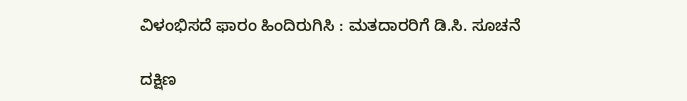ವಿಳಂಭಿಸದೆ ಫಾರಂ ಹಿಂದಿರುಗಿಸಿ : ಮತದಾರರಿಗೆ ಡಿ.ಸಿ. ಸೂಚನೆ

ದಕ್ಷಿಣ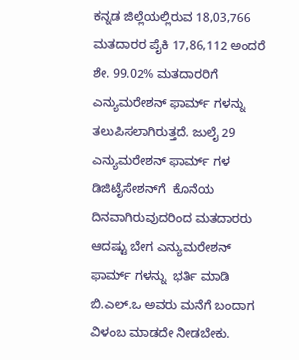ಕನ್ನಡ ಜಿಲ್ಲೆಯಲ್ಲಿರುವ 18,03,766 ಮತದಾರರ ಪೈಕಿ 17,86,112 ಅಂದರೆ ಶೇ. 99.02% ಮತದಾರರಿಗೆ ಎನ್ಯುಮರೇಶನ್ ಫಾರ್ಮ್ ಗಳನ್ನು  ತಲುಪಿಸಲಾಗಿರುತ್ತದೆ. ಜುಲೈ 29  ಎನ್ಯುಮರೇಶನ್ ಫಾರ್ಮ್ ಗಳ ಡಿಜಿಟೈಸೇಶನ್‍ಗೆ  ಕೊನೆಯ ದಿನವಾಗಿರುವುದರಿಂದ ಮತದಾರರು ಆದಷ್ಟು ಬೇಗ ಎನ್ಯುಮರೇಶನ್ ಫಾರ್ಮ್ ಗಳನ್ನು  ಭರ್ತಿ ಮಾಡಿ ಬಿ.ಎಲ್.ಒ ಅವರು ಮನೆಗೆ ಬಂದಾಗ ವಿಳಂಬ ಮಾಡದೇ ನೀಡಬೇಕು.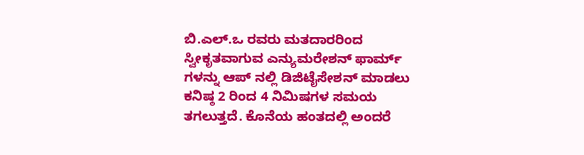ಬಿ.ಎಲ್.ಒ ರವರು ಮತದಾರರಿಂದ ಸ್ವೀಕೃತವಾಗುವ ಎನ್ಯುಮರೇಶನ್ ಫಾರ್ಮ್ ಗಳನ್ನು ಆಪ್ ನಲ್ಲಿ ಡಿಜಿಟೈಸೇಶನ್ ಮಾಡಲು ಕನಿಷ್ಠ 2 ರಿಂದ 4 ನಿಮಿಷಗಳ ಸಮಯ ತಗಲುತ್ತದೆ. ಕೊನೆಯ ಹಂತದಲ್ಲಿ ಅಂದರೆ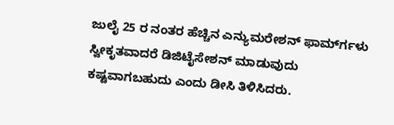ಜುಲೈ 25 ರ ನಂತರ ಹೆಚ್ಚಿನ ಎನ್ಯುಮರೇಶನ್ ಫಾರ್ಮ್‍ಗಳು ಸ್ವೀಕೃತವಾದರೆ ಡಿಜಿಟೈಸೇಶನ್ ಮಾಡುವುದು ಕಷ್ಟವಾಗಬಹುದು ಎಂದು ಡೀಸಿ ತಿಳಿಸಿದರು.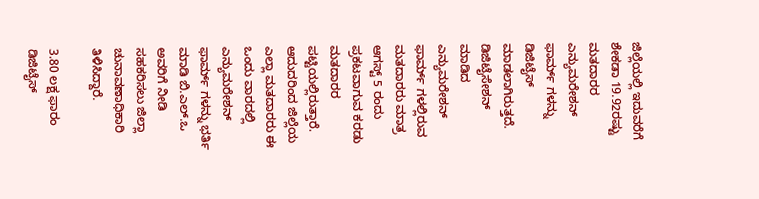ಜಿಲ್ಲೆಯಲ್ಲಿ ಇದುವರೆಗೆ ಶೇಕಡಾ 19.92ರಷ್ಟು ಮತದಾರರ ಎನ್ಯುಮರೇಶನ್ ಫಾರ್ಮ್ ಗಳನ್ನು ಡಿಜಿಟೈಸ್ ಮಾಡಲಾಗಿರುತ್ತದೆ. ಡಿಜಿಟೈಸೇಶನ್ ಮಾಡಿದ ಎನ್ಯುಮರೇಶನ್ ಫಾರ್ಮ್ ಗಳಲ್ಲಿರುವ ಮತದಾರರು ಮಾತ್ರ ಆಗಸ್ಟ್ 5 ರಂದು ಪ್ರಕಟವಾಗುವ ಕರಡು ಮತದಾರರ ಪಟ್ಟಿಯಲ್ಲಿರುತ್ತಾರೆ. ಆದುದರಿಂದ ಜಿಲ್ಲೆಯ ಎಲ್ಲಾ ಮತದಾರರು ಈ ಒಂದು ವಾರದಲ್ಲಿ ಎನ್ಯುಮರೇಶನ್ ಫಾರ್ಮ್ ಗಳನ್ನು ಭರ್ತಿ ಮಾಡಿ ಬಿ.ಎಲ್.ಒ ಅವರಿಗೆ ನೀಡಿ ಸಹಕರಿಸಲು ಜಿಲ್ಲಾ ಚುನಾವಣಾಧಿಕಾರಿ ತಿಳಿಸಿದ್ದಾರೆ.

3.80 ಲಕ್ಷ ಫಾರಂ ಡಿಜಿಟೈಸ್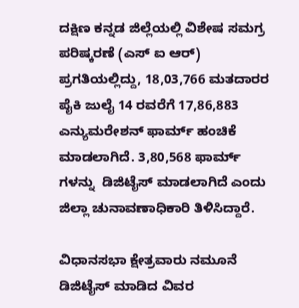ದಕ್ಷಿಣ ಕನ್ನಡ ಜಿಲ್ಲೆಯಲ್ಲಿ ವಿಶೇಷ ಸಮಗ್ರ ಪರಿಷ್ಕರಣೆ (ಎಸ್ ಐ ಆರ್) ಪ್ರಗತಿಯಲ್ಲಿದ್ದು, 18,03,766 ಮತದಾರರ ಪೈಕಿ ಜುಲೈ 14 ರವರೆಗೆ 17,86,883 ಎನ್ಯುಮರೇಶನ್ ಫಾರ್ಮ್ ಹಂಚಿಕೆ ಮಾಡಲಾಗಿದೆ. 3,80,568 ಫಾರ್ಮ್ ಗಳನ್ನು  ಡಿಜಿಟೈಸ್ ಮಾಡಲಾಗಿದೆ ಎಂದು  ಜಿಲ್ಲಾ ಚುನಾವಣಾಧಿಕಾರಿ ತಿಳಿಸಿದ್ದಾರೆ.

ವಿಧಾನಸಭಾ ಕ್ಷೇತ್ರವಾರು ನಮೂನೆ ಡಿಜಿಟೈಸ್ ಮಾಡಿದ ವಿವರ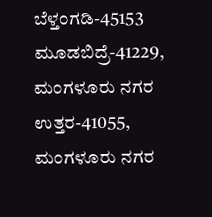ಬೆಳ್ತಂಗಡಿ-45153 ಮೂಡಬಿದ್ರೆ-41229, ಮಂಗಳೂರು ನಗರ ಉತ್ತರ-41055, ಮಂಗಳೂರು ನಗರ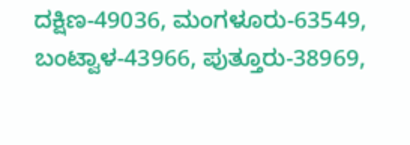ದಕ್ಷಿಣ-49036, ಮಂಗಳೂರು-63549, ಬಂಟ್ವಾಳ-43966, ಪುತ್ತೂರು-38969,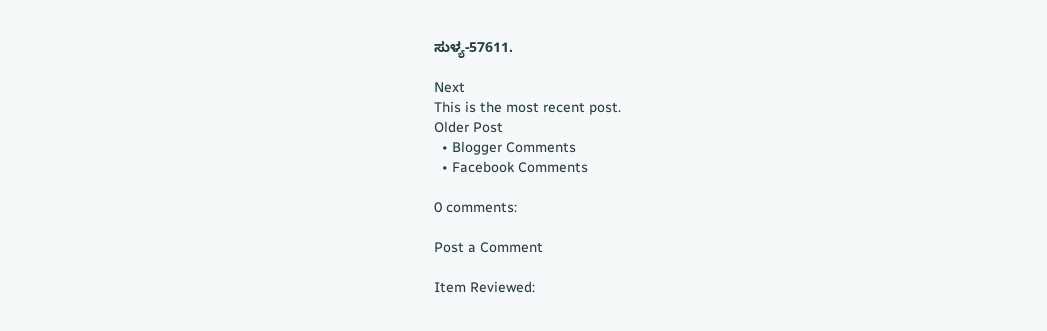ಸುಳ್ಯ-57611.

Next
This is the most recent post.
Older Post
  • Blogger Comments
  • Facebook Comments

0 comments:

Post a Comment

Item Reviewed: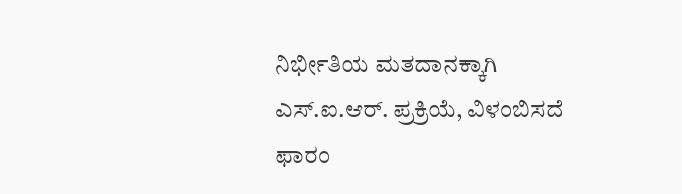ನಿರ್ಭೀತಿಯ ಮತದಾನಕ್ಕಾಗಿ ಎಸ್.ಐ.ಆರ್. ಪ್ರಕ್ರಿಯೆ, ವಿಳಂಬಿಸದೆ ಫಾರಂ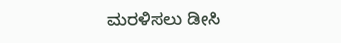ಮರಳಿಸಲು ಡೀಸಿ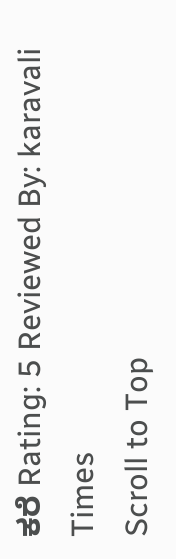ಕರೆ Rating: 5 Reviewed By: karavali Times
Scroll to Top